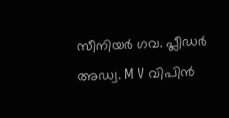സീനിയർ ഗവ. പ്ലീഡര്‍ അഡ്വ. M V വിപിന്‍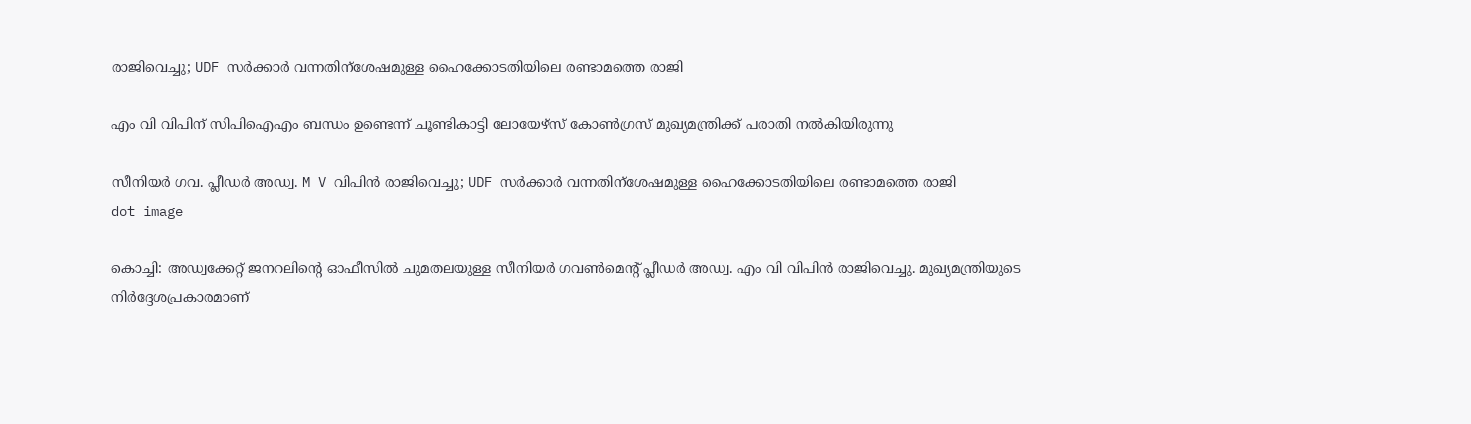രാജിവെച്ചു; UDF സര്‍ക്കാർ വന്നതിന്ശേഷമുള്ള ഹൈക്കോടതിയിലെ രണ്ടാമത്തെ രാജി

എം വി വിപിന് സിപിഐഎം ബന്ധം ഉണ്ടെന്ന് ചൂണ്ടികാട്ടി ലോയേഴ്സ് കോണ്‍ഗ്രസ് മുഖ്യമന്ത്രിക്ക് പരാതി നല്‍കിയിരുന്നു

സീനിയർ ഗവ. പ്ലീഡര്‍ അഡ്വ. M V വിപിന്‍ രാജിവെച്ചു; UDF സര്‍ക്കാർ വന്നതിന്ശേഷമുള്ള ഹൈക്കോടതിയിലെ രണ്ടാമത്തെ രാജി
dot image

കൊച്ചി: അഡ്വക്കേറ്റ് ജനറലിന്‍റെ ഓഫീസിൽ ചുമതലയുള്ള സീനിയര്‍ ഗവണ്‍മെന്റ് പ്ലീഡര്‍ അഡ്വ. എം വി വിപിന്‍ രാജിവെച്ചു. മുഖ്യമന്ത്രിയുടെ നിര്‍ദ്ദേശപ്രകാരമാണ്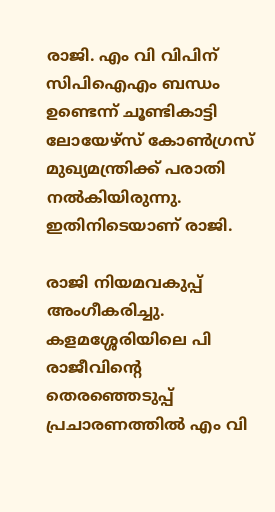രാജി. എം വി വിപിന് സിപിഐഎം ബന്ധം ഉണ്ടെന്ന് ചൂണ്ടികാട്ടി ലോയേഴ്സ് കോണ്‍ഗ്രസ് മുഖ്യമന്ത്രിക്ക് പരാതി നല്‍കിയിരുന്നു. ഇതിനിടെയാണ് രാജി.

രാജി നിയമവകുപ്പ് അംഗീകരിച്ചു. കളമശ്ശേരിയിലെ പി രാജീവിന്റെ തെരഞ്ഞെടുപ്പ് പ്രചാരണത്തില്‍ എം വി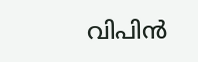വിപിന്‍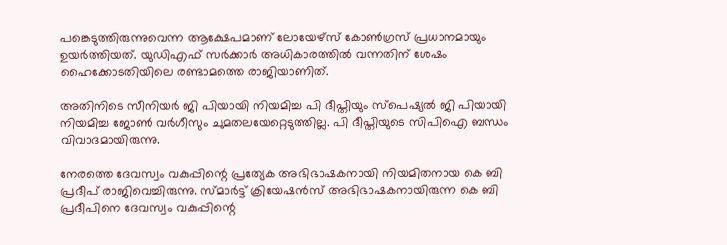പങ്കെടുത്തിരുന്നുവെന്ന ആക്ഷേപമാണ് ലോയേഴ്‌സ് കോണ്‍ഗ്രസ് പ്രധാനമായും ഉയര്‍ത്തിയത്. യുഡിഎഫ് സര്‍ക്കാര്‍ അധികാരത്തില്‍ വന്നതിന് ശേഷം ഹൈക്കോടതിയിലെ രണ്ടാമത്തെ രാജിയാണിത്.

അതിനിടെ സീനിയര്‍ ജി പിയായി നിയമിച്ച പി ദീപ്തിയും സ്‌പെഷ്യല്‍ ജി പിയായി നിയമിച്ച ജോണ്‍ വര്‍ഗീസും ചുമതലയേറ്റെടുത്തില്ല. പി ദീപ്തിയുടെ സിപിഐ ബന്ധം വിവാദമായിരുന്നു.

നേരത്തെ ദേവസ്വം വകുപ്പിന്റെ പ്രത്യേക അഭിഭാഷകനായി നിയമിതനായ കെ ബി പ്രദീപ് രാജിവെച്ചിരുന്നു. സ്മാര്‍ട്ട് ക്രിയേഷന്‍സ് അഭിഭാഷകനായിരുന്ന കെ ബി പ്രദീപിനെ ദേവസ്വം വകുപ്പിന്റെ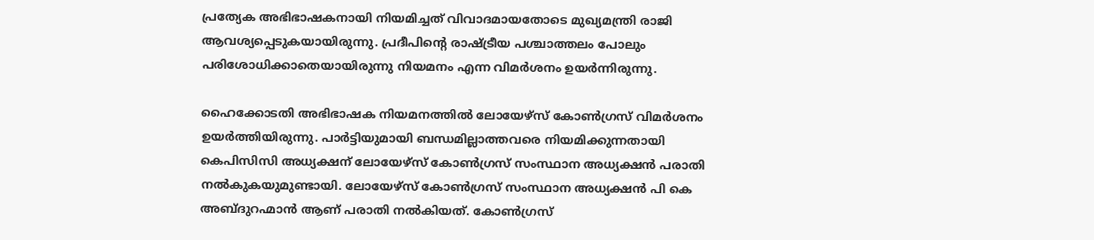പ്രത്യേക അഭിഭാഷകനായി നിയമിച്ചത് വിവാദമായതോടെ മുഖ്യമന്ത്രി രാജി ആവശ്യപ്പെടുകയായിരുന്നു. പ്രദീപിന്റെ രാഷ്ട്രീയ പശ്ചാത്തലം പോലും പരിശോധിക്കാതെയായിരുന്നു നിയമനം എന്ന വിമര്‍ശനം ഉയര്‍ന്നിരുന്നു.

ഹൈക്കോടതി അഭിഭാഷക നിയമനത്തില്‍ ലോയേഴ്‌സ് കോണ്‍ഗ്രസ് വിമര്‍ശനം ഉയര്‍ത്തിയിരുന്നു. പാര്‍ട്ടിയുമായി ബന്ധമില്ലാത്തവരെ നിയമിക്കുന്നതായി കെപിസിസി അധ്യക്ഷന് ലോയേഴ്‌സ് കോണ്‍ഗ്രസ് സംസ്ഥാന അധ്യക്ഷന്‍ പരാതി നല്‍കുകയുമുണ്ടായി. ലോയേഴ്‌സ് കോണ്‍ഗ്രസ് സംസ്ഥാന അധ്യക്ഷന്‍ പി കെ അബ്ദുറഹ്മാന്‍ ആണ് പരാതി നല്‍കിയത്. കോണ്‍ഗ്രസ്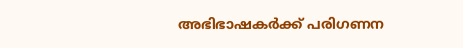അഭിഭാഷകര്‍ക്ക് പരിഗണന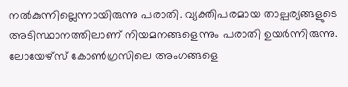നല്‍കുന്നില്ലെന്നായിരുന്നു പരാതി. വ്യക്തിപരമായ താല്പര്യങ്ങളുടെ അടിസ്ഥാനത്തിലാണ് നിയമനങ്ങളെന്നും പരാതി ഉയര്‍ന്നിരുന്നു. ലോയേഴ്‌സ് കോണ്‍ഗ്രസിലെ അംഗങ്ങളെ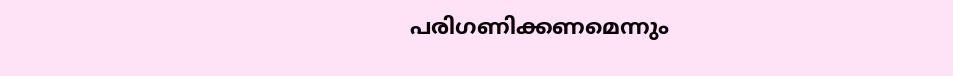പരിഗണിക്കണമെന്നും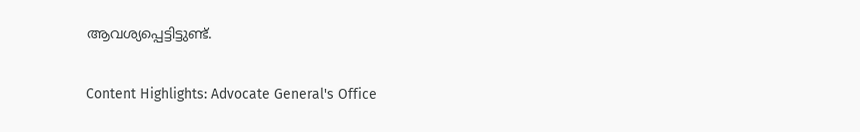ആവശ്യപ്പെട്ടിട്ടുണ്ട്.

Content Highlights: Advocate General's Office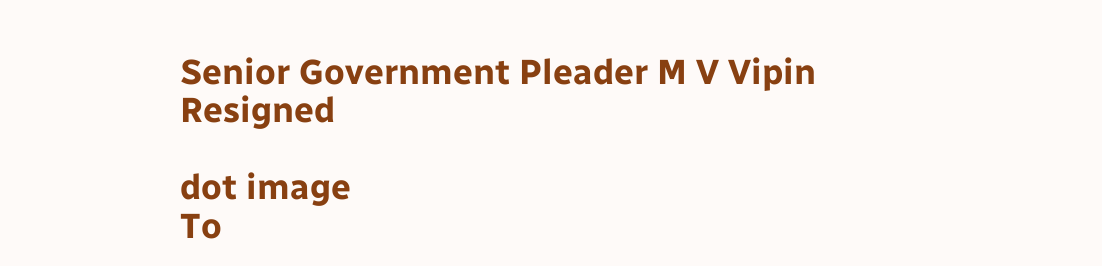Senior Government Pleader M V Vipin Resigned

dot image
To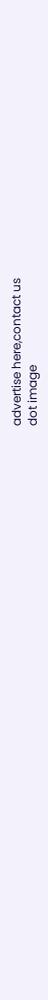advertise here,contact us
dot image